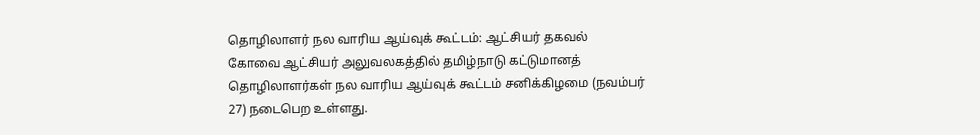தொழிலாளர் நல வாரிய ஆய்வுக் கூட்டம்: ஆட்சியர் தகவல்
கோவை ஆட்சியர் அலுவலகத்தில் தமிழ்நாடு கட்டுமானத் தொழிலாளர்கள் நல வாரிய ஆய்வுக் கூட்டம் சனிக்கிழமை (நவம்பர் 27) நடைபெற உள்ளது.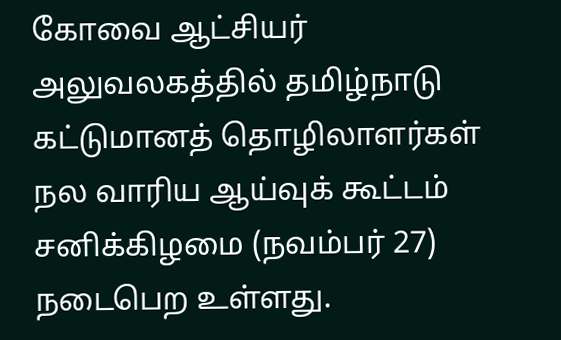கோவை ஆட்சியர் அலுவலகத்தில் தமிழ்நாடு கட்டுமானத் தொழிலாளர்கள் நல வாரிய ஆய்வுக் கூட்டம் சனிக்கிழமை (நவம்பர் 27) நடைபெற உள்ளது.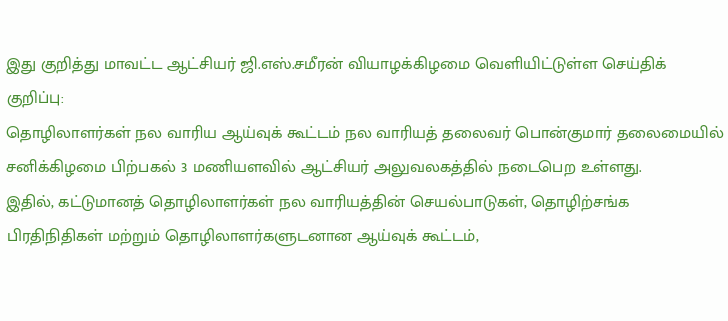இது குறித்து மாவட்ட ஆட்சியர் ஜி.எஸ்.சமீரன் வியாழக்கிழமை வெளியிட்டுள்ள செய்திக் குறிப்பு:
தொழிலாளர்கள் நல வாரிய ஆய்வுக் கூட்டம் நல வாரியத் தலைவர் பொன்குமார் தலைமையில் சனிக்கிழமை பிற்பகல் 3 மணியளவில் ஆட்சியர் அலுவலகத்தில் நடைபெற உள்ளது.
இதில், கட்டுமானத் தொழிலாளர்கள் நல வாரியத்தின் செயல்பாடுகள், தொழிற்சங்க பிரதிநிதிகள் மற்றும் தொழிலாளர்களுடனான ஆய்வுக் கூட்டம்,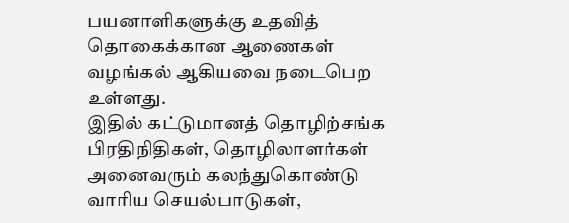பயனாளிகளுக்கு உதவித் தொகைக்கான ஆணைகள் வழங்கல் ஆகியவை நடைபெற உள்ளது.
இதில் கட்டுமானத் தொழிற்சங்க பிரதிநிதிகள், தொழிலாளர்கள் அனைவரும் கலந்துகொண்டு வாரிய செயல்பாடுகள்,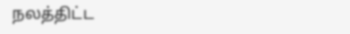நலத்திட்ட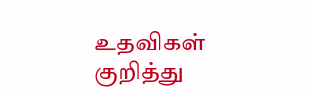உதவிகள் குறித்து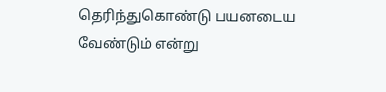தெரிந்துகொண்டு பயனடைய வேண்டும் என்று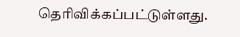தெரிவிக்கப்பட்டுள்ளது.